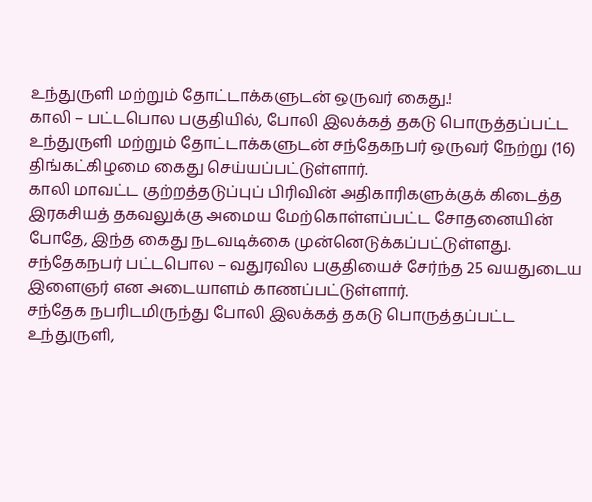உந்துருளி மற்றும் தோட்டாக்களுடன் ஒருவர் கைது.!
காலி – பட்டபொல பகுதியில், போலி இலக்கத் தகடு பொருத்தப்பட்ட உந்துருளி மற்றும் தோட்டாக்களுடன் சந்தேகநபர் ஒருவர் நேற்று (16) திங்கட்கிழமை கைது செய்யப்பட்டுள்ளார்.
காலி மாவட்ட குற்றத்தடுப்புப் பிரிவின் அதிகாரிகளுக்குக் கிடைத்த இரகசியத் தகவலுக்கு அமைய மேற்கொள்ளப்பட்ட சோதனையின் போதே, இந்த கைது நடவடிக்கை முன்னெடுக்கப்பட்டுள்ளது.
சந்தேகநபர் பட்டபொல – வதுரவில பகுதியைச் சேர்ந்த 25 வயதுடைய இளைஞர் என அடையாளம் காணப்பட்டுள்ளார்.
சந்தேக நபரிடமிருந்து போலி இலக்கத் தகடு பொருத்தப்பட்ட உந்துருளி,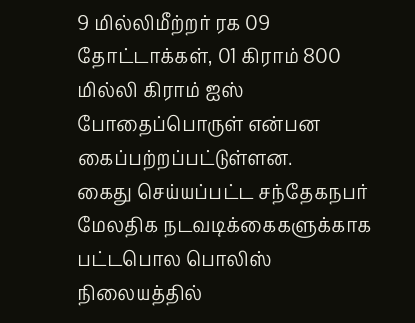9 மில்லிமீற்றர் ரக 09 தோட்டாக்கள், 01 கிராம் 800 மில்லி கிராம் ஐஸ் போதைப்பொருள் என்பன கைப்பற்றப்பட்டுள்ளன.
கைது செய்யப்பட்ட சந்தேகநபர் மேலதிக நடவடிக்கைகளுக்காக பட்டபொல பொலிஸ் நிலையத்தில்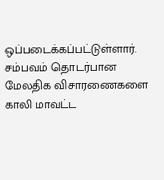ஒப்படைக்கப்பட்டுள்ளார்.
சம்பவம் தொடர்பான மேலதிக விசாரணைகளை காலி மாவட்ட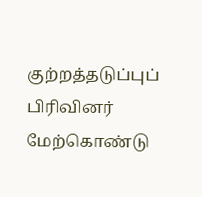குற்றத்தடுப்புப் பிரிவினர் மேற்கொண்டு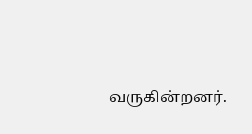வருகின்றனர்.